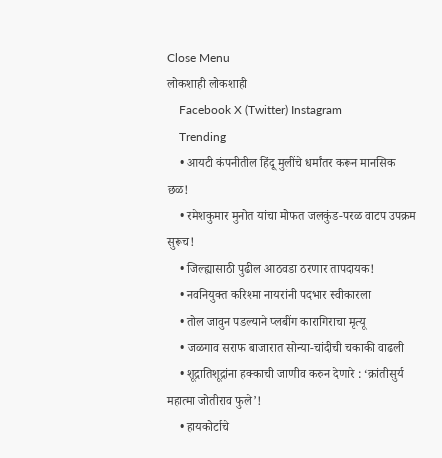Close Menu
लोकशाही लोकशाही
    Facebook X (Twitter) Instagram
    Trending
    • आयटी कंपनीतील हिंदू मुलींचे धर्मांतर करून मानसिक छळ!
    • रमेशकुमार मुनोत यांचा मोफत जलकुंड-परळ वाटप उपक्रम सुरूच!
    • जिल्ह्यासाठी पुढील आठवडा ठरणार तापदायक!
    • नवनियुक्त करिश्मा नायरांनी पदभार स्वीकारला
    • तोल जावुन पडल्याने प्लबींग कारागिराचा मृत्यू
    • जळगाव सराफ बाजारात सोन्या-चांदीची चकाकी वाढली
    • शूद्रातिशूद्रांना हक्काची जाणीव करुन देणारे : ‘क्रांतीसुर्य महात्मा जोतीराव फुले’!
    • हायकोर्टाचे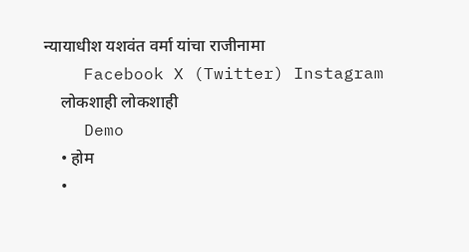न्यायाधीश यशवंत वर्मा यांचा राजीनामा
    Facebook X (Twitter) Instagram
    लोकशाही लोकशाही
    Demo
    • होम
    •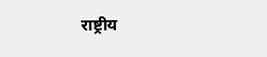राष्ट्रीय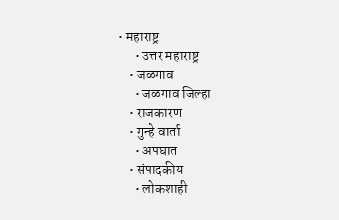• महाराष्ट्र
      • उत्तर महाराष्ट्र
    • जळगाव
      • जळगाव जिल्हा
    • राजकारण
    • गुन्हे वार्ता
      • अपघात
    • संपादकीय
      • लोकशाही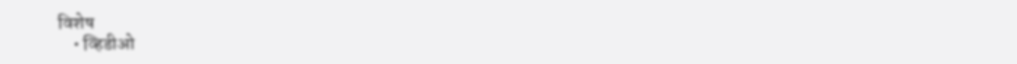विशेष
    • व्हिडीओ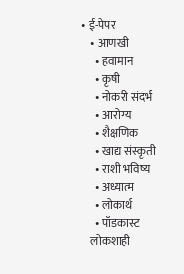• ई-पेपर
    • आणखी
      • हवामान
      • कृषी
      • नोकरी संदर्भ
      • आरोग्य
      • शैक्षणिक
      • खाद्य संस्कृती
      • राशी भविष्य
      • अध्यात्म
      • लोकार्थ
      • पॉडकास्ट
    लोकशाही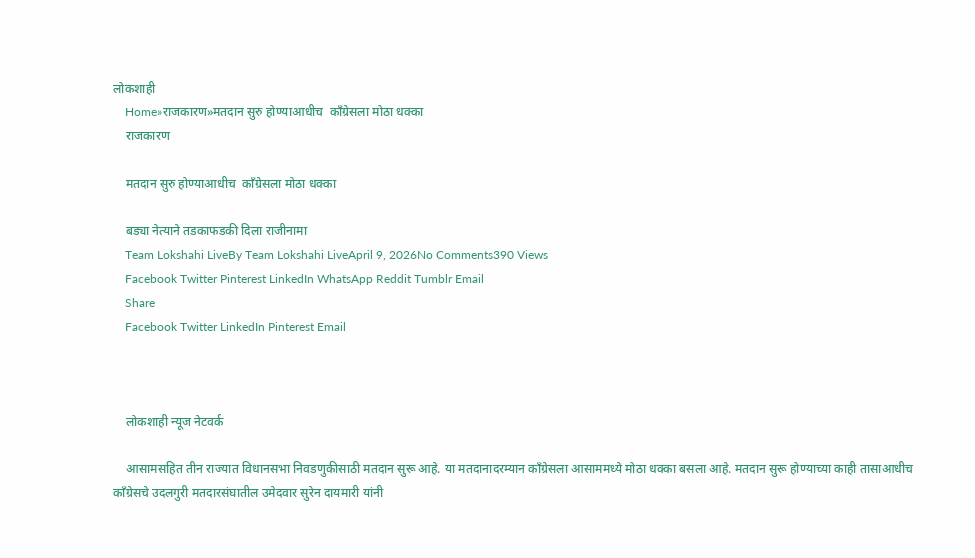लोकशाही
    Home»राजकारण»मतदान सुरु होण्याआधीच  काँग्रेसला मोठा धक्का
    राजकारण

    मतदान सुरु होण्याआधीच  काँग्रेसला मोठा धक्का

    बड्या नेत्याने तडकाफडकी दिला राजीनामा
    Team Lokshahi LiveBy Team Lokshahi LiveApril 9, 2026No Comments390 Views
    Facebook Twitter Pinterest LinkedIn WhatsApp Reddit Tumblr Email
    Share
    Facebook Twitter LinkedIn Pinterest Email



    लोकशाही न्यूज नेटवर्क

    आसामसहित तीन राज्यात विधानसभा निवडणुकीसाठी मतदान सुरू आहे. या मतदानादरम्यान काँग्रेसला आसाममध्ये मोठा धक्का बसला आहे. मतदान सुरू होण्याच्या काही तासाआधीच काँग्रेसचे उदलगुरी मतदारसंघातील उमेदवार सुरेन दायमारी यांनी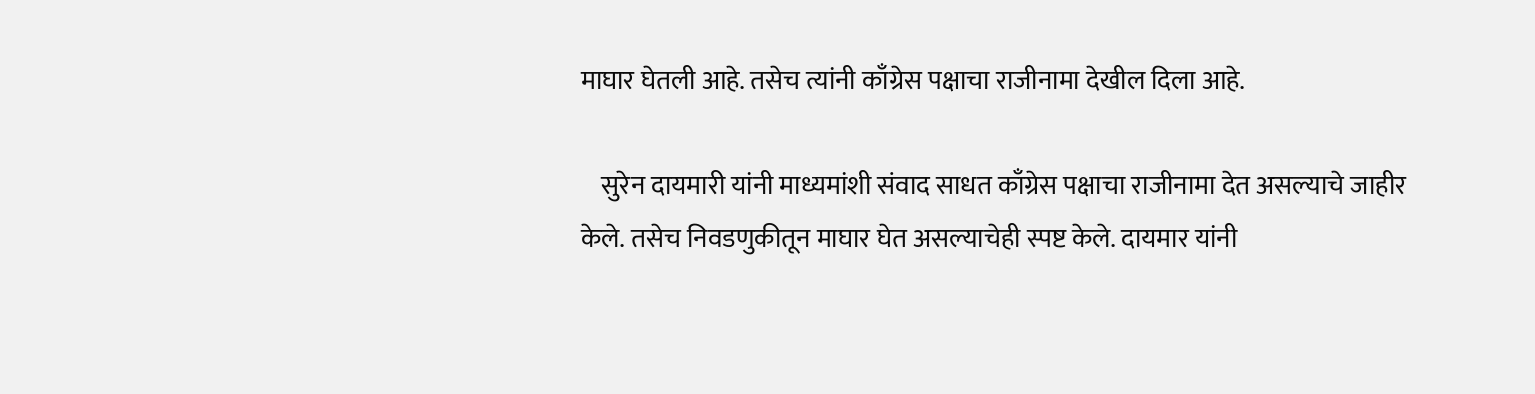माघार घेतली आहे. तसेच त्यांनी काँग्रेस पक्षाचा राजीनामा देखील दिला आहे.

    सुरेन दायमारी यांनी माध्यमांशी संवाद साधत काँग्रेस पक्षाचा राजीनामा देत असल्याचे जाहीर केले. तसेच निवडणुकीतून माघार घेत असल्याचेही स्पष्ट केले. दायमार यांनी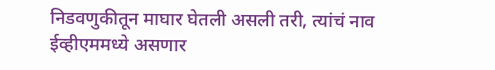निडवणुकीतून माघार घेतली असली तरी, त्यांचं नाव ईव्हीएममध्ये असणार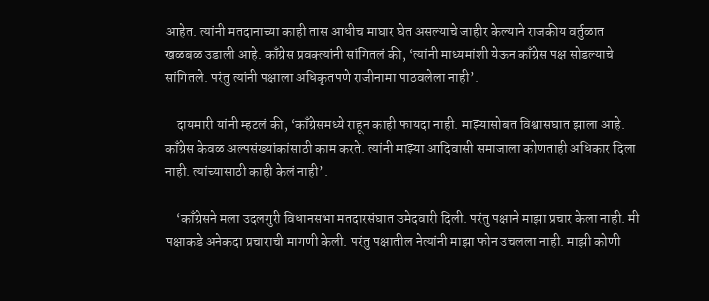आहेत. त्यांनी मतदानाच्या काही तास आधीच माघार घेत असल्याचे जाहीर केल्याने राजकीय वर्तुळात खळबळ उडाली आहे. काँग्रेस प्रवक्त्यांनी सांगितलं की, ‘त्यांनी माध्यमांशी येऊन काँग्रेस पक्ष सोडल्याचे सांगितले. परंतु त्यांनी पक्षाला अधिकृतपणे राजीनामा पाठवलेला नाही’.

    दायमारी यांनी म्हटलं की, ‘काँग्रेसमध्ये राहून काही फायदा नाही. माझ्यासोबत विश्वासघात झाला आहे. काँग्रेस केवळ अल्पसंख्यांकांसाठी काम करते. त्यांनी माझ्या आदिवासी समाजाला कोणताही अधिकार दिला नाही. त्यांच्यासाठी काही केलं नाही’.

    ‘काँग्रेसने मला उदलगुरी विधानसभा मतदारसंघात उमेदवारी दिली. परंतु पक्षाने माझा प्रचार केला नाही. मी पक्षाकडे अनेकदा प्रचाराची मागणी केली. परंतु पक्षातील नेत्यांनी माझा फोन उचलला नाही. माझी कोणी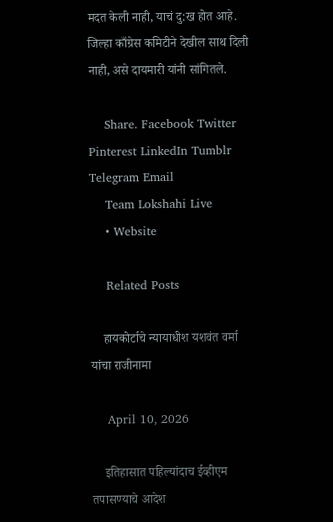मदत केली नाही, याचं दु:ख होत आहे. जिल्हा काँग्रेस कमिटीने देखील साथ दिली नाही, असे दायमारी यांनी सांगितले.

    Share. Facebook Twitter Pinterest LinkedIn Tumblr Telegram Email
    Team Lokshahi Live
    • Website

    Related Posts

    हायकोर्टाचे न्यायाधीश यशवंत वर्मा यांचा राजीनामा

    April 10, 2026

    इतिहासात पहिल्यांदाच ईव्हीएम तपासण्याचे आदेश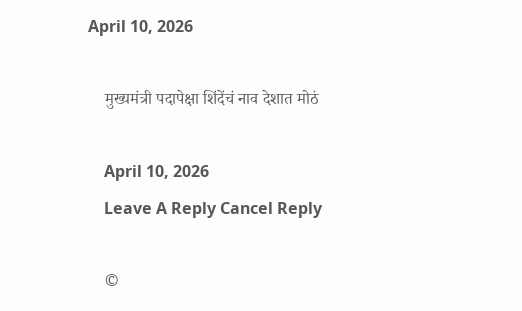April 10, 2026

    मुख्यमंत्री पदापेक्षा शिंदेंचं नाव देशात मोठं

    April 10, 2026
    Leave A Reply Cancel Reply

    ©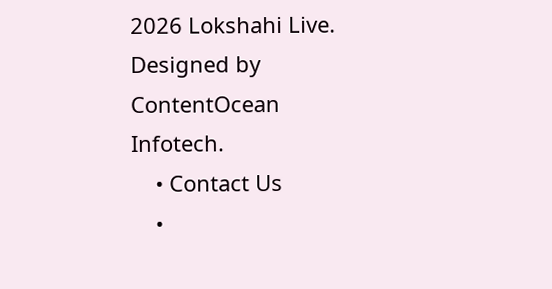2026 Lokshahi Live. Designed by ContentOcean Infotech.
    • Contact Us
    •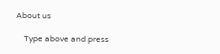About us

    Type above and press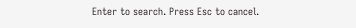Enter to search. Press Esc to cancel.